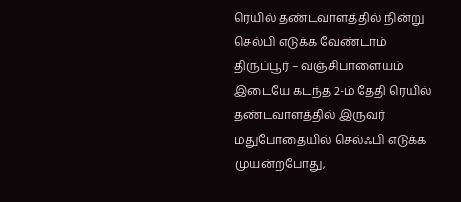ரெயில் தண்டவாளத்தில் நின்று செல்பி எடுக்க வேண்டாம்
திருப்பூர் – வஞ்சிபாளையம் இடையே கடந்த 2-ம் தேதி ரெயில் தண்டவாளத்தில் இருவர் மதுபோதையில் செல்ஃபி எடுக்க முயன்றபோது,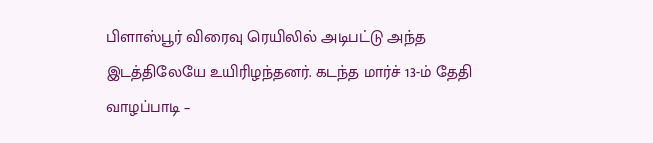பிளாஸ்பூர் விரைவு ரெயிலில் அடிபட்டு அந்த இடத்திலேயே உயிரிழந்தனர். கடந்த மார்ச் 13-ம் தேதி வாழப்பாடி –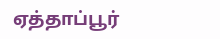ஏத்தாப்பூர்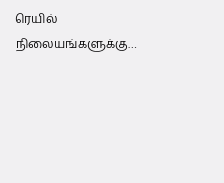ரெயில் நிலையங்களுக்கு…